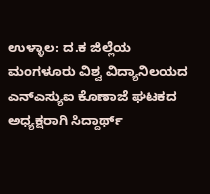ಉಳ್ಳಾಲ: ದ.ಕ ಜಿಲ್ಲೆಯ ಮಂಗಳೂರು ವಿಶ್ವ ವಿದ್ಯಾನಿಲಯದ ಎನ್ಎಸ್ಯುಐ ಕೊಣಾಜೆ ಘಟಕದ ಅಧ್ಯಕ್ಷರಾಗಿ ಸಿದ್ದಾರ್ಥ್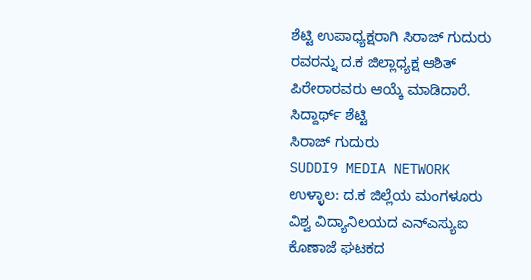ಶೆಟ್ಟಿ ಉಪಾಧ್ಯಕ್ಷರಾಗಿ ಸಿರಾಜ್ ಗುದುರು ರವರನ್ನು ದ.ಕ ಜಿಲ್ಲಾಧ್ಯಕ್ಷ ಆಶಿತ್ ಪಿರೇರಾರವರು ಆಯ್ಕೆ ಮಾಡಿದಾರೆ.
ಸಿದ್ದಾರ್ಥ್ ಶೆಟ್ಟಿ
ಸಿರಾಜ್ ಗುದುರು
SUDDI9 MEDIA NETWORK
ಉಳ್ಳಾಲ: ದ.ಕ ಜಿಲ್ಲೆಯ ಮಂಗಳೂರು ವಿಶ್ವ ವಿದ್ಯಾನಿಲಯದ ಎನ್ಎಸ್ಯುಐ ಕೊಣಾಜೆ ಘಟಕದ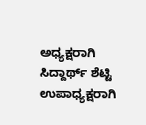ಅಧ್ಯಕ್ಷರಾಗಿ ಸಿದ್ದಾರ್ಥ್ ಶೆಟ್ಟಿ ಉಪಾಧ್ಯಕ್ಷರಾಗಿ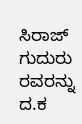ಸಿರಾಜ್ ಗುದುರು ರವರನ್ನು ದ.ಕ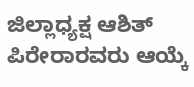ಜಿಲ್ಲಾಧ್ಯಕ್ಷ ಆಶಿತ್ ಪಿರೇರಾರವರು ಆಯ್ಕೆ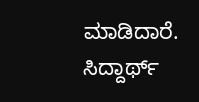ಮಾಡಿದಾರೆ.
ಸಿದ್ದಾರ್ಥ್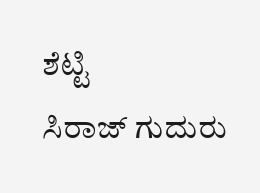ಶೆಟ್ಟಿ
ಸಿರಾಜ್ ಗುದುರು